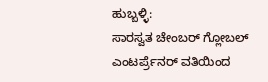ಹುಬ್ಬಳ್ಳಿ:
ಸಾರಸ್ವತ ಚೇಂಬರ್ ಗ್ಲೋಬಲ್ ಎಂಟರ್ಪ್ರೆನರ್ ವತಿಯಿಂದ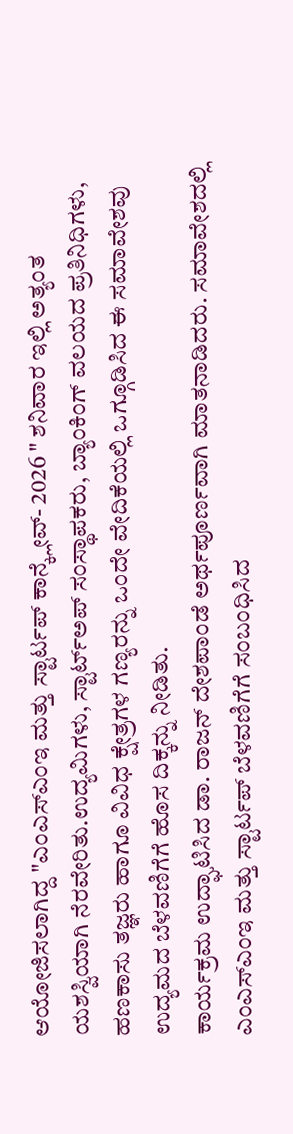ಆಯೋಜಿಸಲಾಗಿದ್ದ "ಎಂಎಸ್ಎಂಇ ಮತ್ತು ಸ್ಟಾರ್ಟಪ್ ಕಾನ್ಕ್ಲೇವ್- 2026 " ಶನಿವಾರ ಇಲ್ಲಿ ಅತ್ಯಂತ ಯಶಸ್ವಿಯಾಗಿ ನೆರವೇರಿತು.ಉದ್ಯಮಿಗಳು, ಸ್ಟಾರ್ಟ್ಅಪ್ ಸಂಸ್ಥಾಪಕರು, ಬ್ಯಾಂಕಿಂಗ್ ವಲಯದ ಪ್ರತಿನಿಧಿಗಳು, ಹಣಕಾಸು ತಜ್ಞರು ಹಾಗೂ ವಿವಿಧ ಕ್ಷೇತ್ರಗಳ ಗಣ್ಯರನ್ನು ಒಂದೇ ವೇದಿಕೆಯಲ್ಲಿ ಒಗ್ಗೂಡಿಸಿದ ಈ ಸಮಾವೇಶವು ಉದ್ಯಮದ ಬೆಳವಣಿಗೆಗೆ ಹೊಸ ದಿಕ್ಕನ್ನು ನೀಡಿತು.
ಕಾರ್ಯಕ್ರಮ ಉದ್ಘಾಟಿಸಿದ ಡಾ. ರಾಜನ್ ದೇಶಪಾಂಡೆ ಅರ್ಥಪೂರ್ಣವಾಗಿ ಮಾತನಾಡಿದರು. ಸಮಾವೇಶದಲ್ಲಿ ಎಂಎಸ್ಎಂಇ ಮತ್ತು ಸ್ಟಾರ್ಟಪ್ ಬೆಳವಣಿಗೆಗೆ ಸಂಬಂಧಿಸಿದ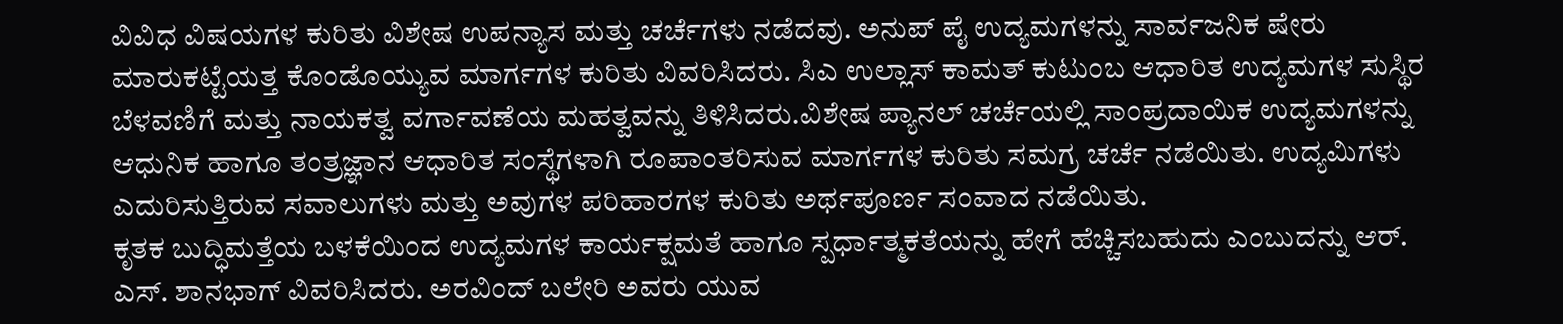ವಿವಿಧ ವಿಷಯಗಳ ಕುರಿತು ವಿಶೇಷ ಉಪನ್ಯಾಸ ಮತ್ತು ಚರ್ಚೆಗಳು ನಡೆದವು. ಅನುಪ್ ಪೈ ಉದ್ಯಮಗಳನ್ನು ಸಾರ್ವಜನಿಕ ಷೇರು ಮಾರುಕಟ್ಟೆಯತ್ತ ಕೊಂಡೊಯ್ಯುವ ಮಾರ್ಗಗಳ ಕುರಿತು ವಿವರಿಸಿದರು. ಸಿಎ ಉಲ್ಲಾಸ್ ಕಾಮತ್ ಕುಟುಂಬ ಆಧಾರಿತ ಉದ್ಯಮಗಳ ಸುಸ್ಥಿರ ಬೆಳವಣಿಗೆ ಮತ್ತು ನಾಯಕತ್ವ ವರ್ಗಾವಣೆಯ ಮಹತ್ವವನ್ನು ತಿಳಿಸಿದರು.ವಿಶೇಷ ಪ್ಯಾನಲ್ ಚರ್ಚೆಯಲ್ಲಿ ಸಾಂಪ್ರದಾಯಿಕ ಉದ್ಯಮಗಳನ್ನು ಆಧುನಿಕ ಹಾಗೂ ತಂತ್ರಜ್ಞಾನ ಆಧಾರಿತ ಸಂಸ್ಥೆಗಳಾಗಿ ರೂಪಾಂತರಿಸುವ ಮಾರ್ಗಗಳ ಕುರಿತು ಸಮಗ್ರ ಚರ್ಚೆ ನಡೆಯಿತು. ಉದ್ಯಮಿಗಳು ಎದುರಿಸುತ್ತಿರುವ ಸವಾಲುಗಳು ಮತ್ತು ಅವುಗಳ ಪರಿಹಾರಗಳ ಕುರಿತು ಅರ್ಥಪೂರ್ಣ ಸಂವಾದ ನಡೆಯಿತು.
ಕೃತಕ ಬುದ್ಧಿಮತ್ತೆಯ ಬಳಕೆಯಿಂದ ಉದ್ಯಮಗಳ ಕಾರ್ಯಕ್ಷಮತೆ ಹಾಗೂ ಸ್ಪರ್ಧಾತ್ಮಕತೆಯನ್ನು ಹೇಗೆ ಹೆಚ್ಚಿಸಬಹುದು ಎಂಬುದನ್ನು ಆರ್. ಎಸ್. ಶಾನಭಾಗ್ ವಿವರಿಸಿದರು. ಅರವಿಂದ್ ಬಲೇರಿ ಅವರು ಯುವ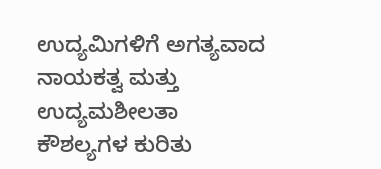ಉದ್ಯಮಿಗಳಿಗೆ ಅಗತ್ಯವಾದ ನಾಯಕತ್ವ ಮತ್ತು ಉದ್ಯಮಶೀಲತಾ ಕೌಶಲ್ಯಗಳ ಕುರಿತು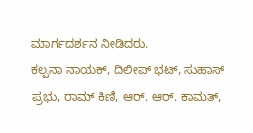ಮಾರ್ಗದರ್ಶನ ನೀಡಿದರು.
ಕಲ್ಪನಾ ನಾಯಕ್, ದಿಲೀಪ್ ಭಟ್, ಸುಹಾಸ್ ಪ್ರಭು, ರಾಮ್ ಕಿಣಿ, ಆರ್. ಆರ್. ಕಾಮತ್,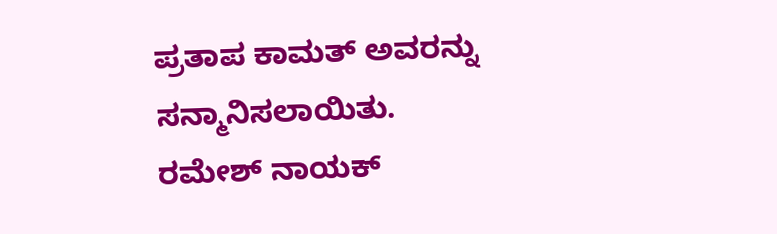ಪ್ರತಾಪ ಕಾಮತ್ ಅವರನ್ನು ಸನ್ಮಾನಿಸಲಾಯಿತು.
ರಮೇಶ್ ನಾಯಕ್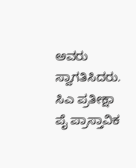ಅವರು ಸ್ವಾಗತಿಸಿದರು. ಸಿಎ ಪ್ರತೀಕ್ಷಾ ಪೈ ಪ್ರಾಸ್ತಾವಿಕ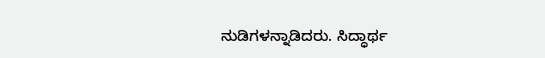ನುಡಿಗಳನ್ನಾಡಿದರು. ಸಿದ್ಧಾರ್ಥ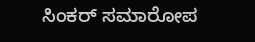ಸಿಂಕರ್ ಸಮಾರೋಪ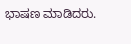ಭಾಷಣ ಮಾಡಿದರು.